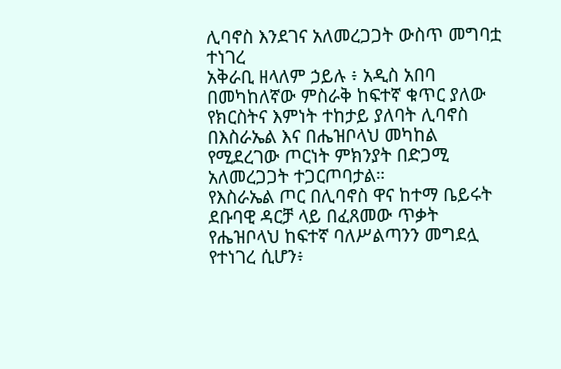ሊባኖስ እንደገና አለመረጋጋት ውስጥ መግባቷ ተነገረ
አቅራቢ ዘላለም ኃይሉ ፥ አዲስ አበባ
በመካከለኛው ምስራቅ ከፍተኛ ቁጥር ያለው የክርስትና እምነት ተከታይ ያለባት ሊባኖስ በእስራኤል እና በሔዝቦላህ መካከል የሚደረገው ጦርነት ምክንያት በድጋሚ አለመረጋጋት ተጋርጦባታል።
የእስራኤል ጦር በሊባኖስ ዋና ከተማ ቤይሩት ደቡባዊ ዳርቻ ላይ በፈጸመው ጥቃት የሔዝቦላህ ከፍተኛ ባለሥልጣንን መግደሏ የተነገረ ሲሆን፥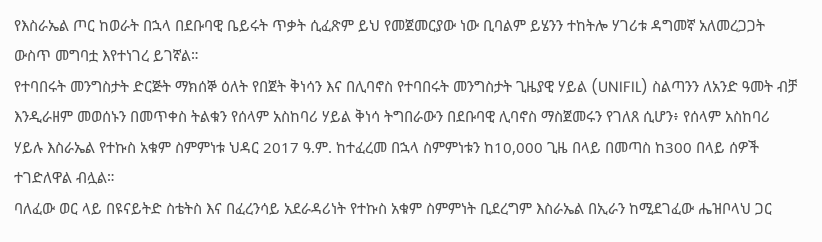የእስራኤል ጦር ከወራት በኋላ በደቡባዊ ቤይሩት ጥቃት ሲፈጽም ይህ የመጀመርያው ነው ቢባልም ይሄንን ተከትሎ ሃገሪቱ ዳግመኛ አለመረጋጋት ውስጥ መግባቷ እየተነገረ ይገኛል።
የተባበሩት መንግስታት ድርጅት ማክሰኞ ዕለት የበጀት ቅነሳን እና በሊባኖስ የተባበሩት መንግስታት ጊዜያዊ ሃይል (UNIFIL) ስልጣንን ለአንድ ዓመት ብቻ እንዲራዘም መወሰኑን በመጥቀስ ትልቁን የሰላም አስከባሪ ሃይል ቅነሳ ትግበራውን በደቡባዊ ሊባኖስ ማስጀመሩን የገለጸ ሲሆን፥ የሰላም አስከባሪ ሃይሉ እስራኤል የተኩስ አቁም ስምምነቱ ህዳር 2017 ዓ.ም. ከተፈረመ በኋላ ስምምነቱን ከ10,000 ጊዜ በላይ በመጣስ ከ300 በላይ ሰዎች ተገድለዋል ብሏል።
ባለፈው ወር ላይ በዩናይትድ ስቴትስ እና በፈረንሳይ አደራዳሪነት የተኩስ አቁም ስምምነት ቢደረግም እስራኤል በኢራን ከሚደገፈው ሔዝቦላህ ጋር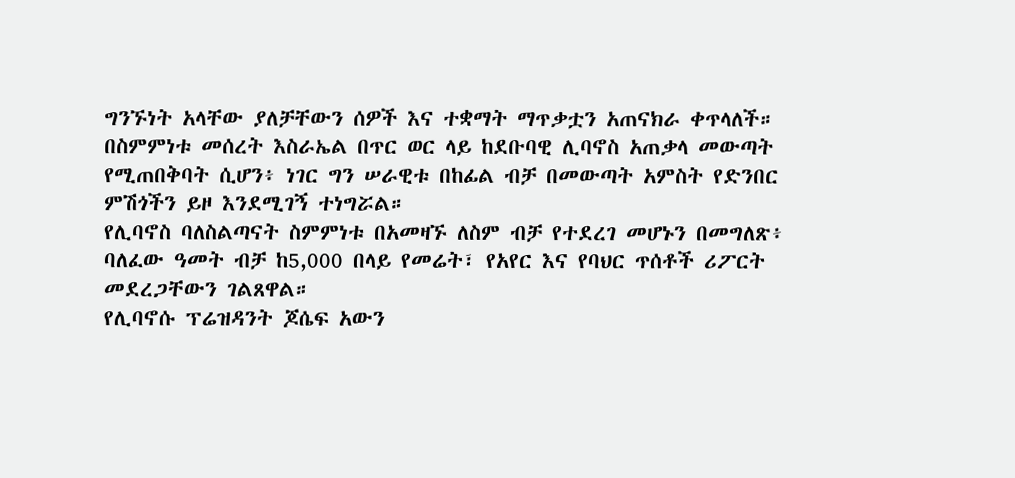ግንኙነት አላቸው ያለቻቸውን ሰዎች እና ተቋማት ማጥቃቷን አጠናክራ ቀጥላለች።
በስምምነቱ መሰረት እስራኤል በጥር ወር ላይ ከደቡባዊ ሊባኖስ አጠቃላ መውጣት የሚጠበቅባት ሲሆን፥ ነገር ግን ሠራዊቱ በከፊል ብቻ በመውጣት አምስት የድንበር ምሽጎችን ይዞ እንደሚገኝ ተነግሯል።
የሊባኖስ ባለስልጣናት ስምምነቱ በአመዛኙ ለስም ብቻ የተደረገ መሆኑን በመግለጽ፥ ባለፈው ዓመት ብቻ ከ5,000 በላይ የመሬት፣ የአየር እና የባህር ጥሰቶች ሪፖርት መደረጋቸውን ገልጸዋል።
የሊባኖሱ ፕሬዝዳንት ጆሴፍ አውን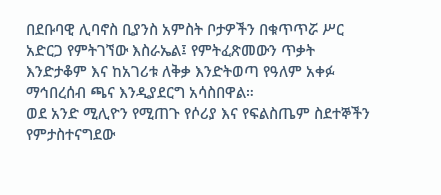በደቡባዊ ሊባኖስ ቢያንስ አምስት ቦታዎችን በቁጥጥሯ ሥር አድርጋ የምትገኘው እስራኤል፤ የምትፈጽመውን ጥቃት እንድታቆም እና ከአገሪቱ ለቅቃ እንድትወጣ የዓለም አቀፉ ማኅበረሰብ ጫና እንዲያደርግ አሳስበዋል።
ወደ አንድ ሚሊዮን የሚጠጉ የሶሪያ እና የፍልስጤም ስደተኞችን የምታስተናግደው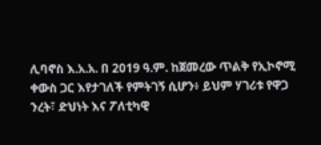ሊባኖስ እ.አ.አ. በ 2019 ዓ.ም. ከጀመረው ጥልቅ የኢኮኖሚ ቀውስ ጋር እየታገለች የምትገኝ ሲሆን፥ ይህም ሃገሪቱ የዋጋ ንረት፣ ድህነት እና ፖለቲካዊ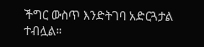ችግር ውስጥ እንድትገባ አድርጓታል ተብሏል።